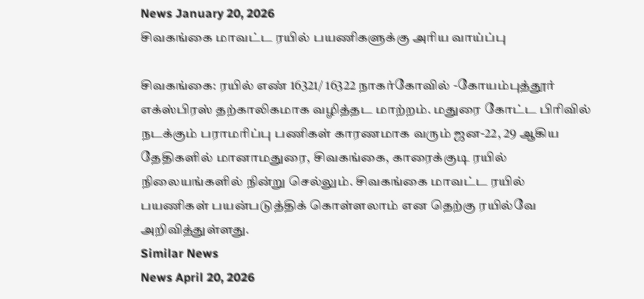News January 20, 2026
சிவகங்கை மாவட்ட ரயில் பயணிகளுக்கு அரிய வாய்ப்பு

சிவகங்கை: ரயில் எண் 16321/ 16322 நாகர்கோவில் -கோயம்புத்தூர் எக்ஸ்பிரஸ் தற்காலிகமாக வழித்தட மாற்றம். மதுரை கோட்ட பிரிவில் நடக்கும் பராமரிப்பு பணிகள் காரணமாக வரும் ஜன-22, 29 ஆகிய தேதிகளில் மானாமதுரை, சிவகங்கை, காரைக்குடி ரயில் நிலையங்களில் நின்று செல்லும். சிவகங்கை மாவட்ட ரயில் பயணிகள் பயன்படுத்திக் கொள்ளலாம் என தெற்கு ரயில்வே அறிவித்துள்ளது.
Similar News
News April 20, 2026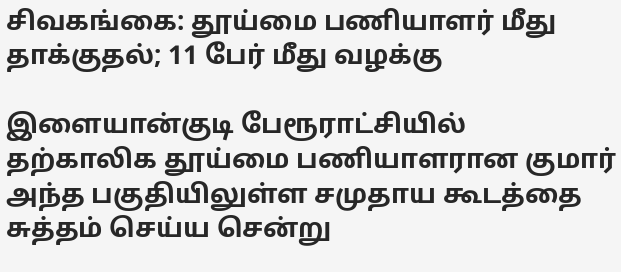சிவகங்கை: தூய்மை பணியாளர் மீது தாக்குதல்; 11 பேர் மீது வழக்கு

இளையான்குடி பேரூராட்சியில் தற்காலிக தூய்மை பணியாளரான குமார் அந்த பகுதியிலுள்ள சமுதாய கூடத்தை சுத்தம் செய்ய சென்று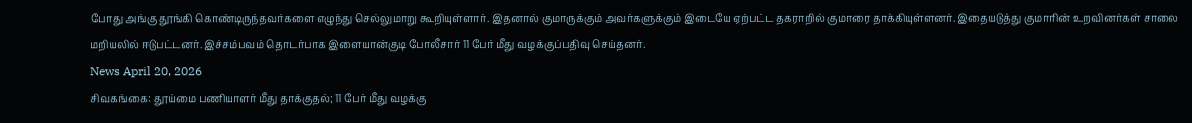போது அங்கு தூங்கி கொண்டிருந்தவர்களை எழுந்து செல்லுமாறு கூறியுள்ளார். இதனால் குமாருக்கும் அவர்களுக்கும் இடையே ஏற்பட்ட தகராறில் குமாரை தாக்கியுள்ளனர். இதையடுத்து குமாரின் உறவினர்கள் சாலை மறியலில் ஈடுபட்டனர். இச்சம்பவம் தொடர்பாக இளையான்குடி போலீசார் 11 பேர் மீது வழக்குப்பதிவு செய்தனர்.
News April 20, 2026
சிவகங்கை: தூய்மை பணியாளர் மீது தாக்குதல்; 11 பேர் மீது வழக்கு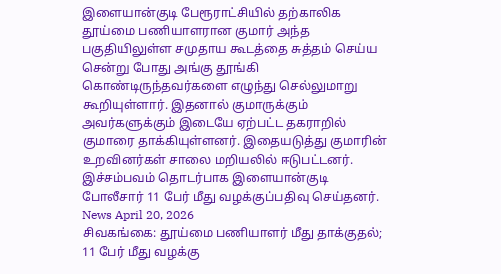இளையான்குடி பேரூராட்சியில் தற்காலிக தூய்மை பணியாளரான குமார் அந்த பகுதியிலுள்ள சமுதாய கூடத்தை சுத்தம் செய்ய சென்று போது அங்கு தூங்கி கொண்டிருந்தவர்களை எழுந்து செல்லுமாறு கூறியுள்ளார். இதனால் குமாருக்கும் அவர்களுக்கும் இடையே ஏற்பட்ட தகராறில் குமாரை தாக்கியுள்ளனர். இதையடுத்து குமாரின் உறவினர்கள் சாலை மறியலில் ஈடுபட்டனர். இச்சம்பவம் தொடர்பாக இளையான்குடி போலீசார் 11 பேர் மீது வழக்குப்பதிவு செய்தனர்.
News April 20, 2026
சிவகங்கை: தூய்மை பணியாளர் மீது தாக்குதல்; 11 பேர் மீது வழக்கு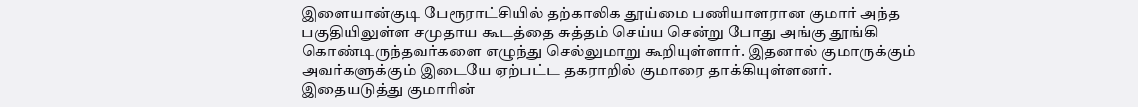இளையான்குடி பேரூராட்சியில் தற்காலிக தூய்மை பணியாளரான குமார் அந்த பகுதியிலுள்ள சமுதாய கூடத்தை சுத்தம் செய்ய சென்று போது அங்கு தூங்கி கொண்டிருந்தவர்களை எழுந்து செல்லுமாறு கூறியுள்ளார். இதனால் குமாருக்கும் அவர்களுக்கும் இடையே ஏற்பட்ட தகராறில் குமாரை தாக்கியுள்ளனர். இதையடுத்து குமாரின்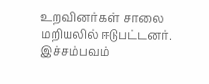உறவினர்கள் சாலை மறியலில் ஈடுபட்டனர். இச்சம்பவம்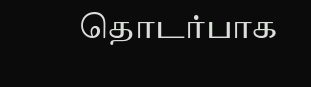தொடர்பாக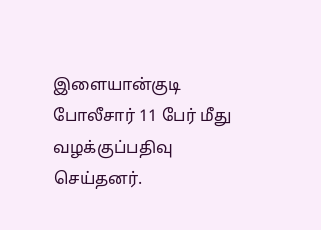இளையான்குடி போலீசார் 11 பேர் மீது வழக்குப்பதிவு செய்தனர்.